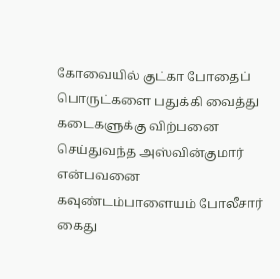கோவையில் குட்கா போதைப் பொருட்களை பதுக்கி வைத்து கடைகளுக்கு விற்பனை செய்துவந்த அஸ்வின்குமார் என்பவனை கவுண்டம்பாளையம் போலீசார் கைது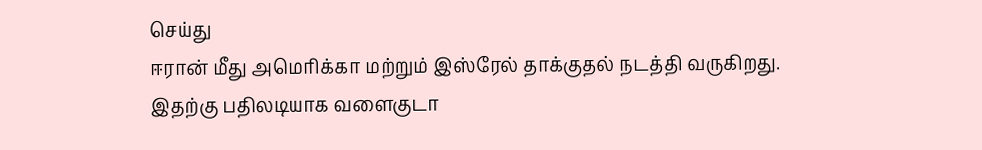செய்து
ஈரான் மீது அமெரிக்கா மற்றும் இஸ்ரேல் தாக்குதல் நடத்தி வருகிறது. இதற்கு பதிலடியாக வளைகுடா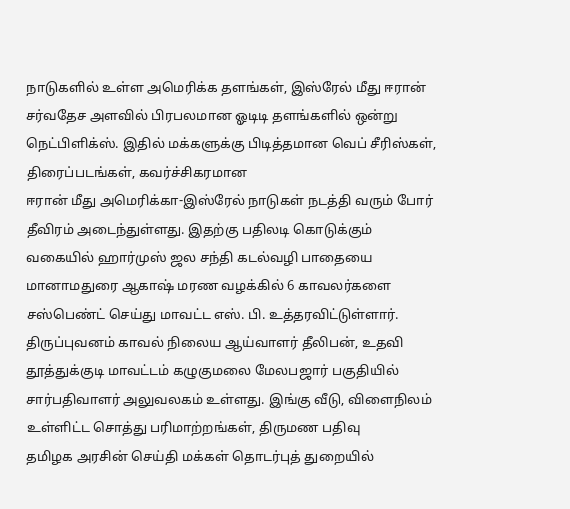நாடுகளில் உள்ள அமெரிக்க தளங்கள், இஸ்ரேல் மீது ஈரான்
சர்வதேச அளவில் பிரபலமான ஓடிடி தளங்களில் ஒன்று நெட்பிளிக்ஸ். இதில் மக்களுக்கு பிடித்தமான வெப் சீரிஸ்கள், திரைப்படங்கள், கவர்ச்சிகரமான
ஈரான் மீது அமெரிக்கா-இஸ்ரேல் நாடுகள் நடத்தி வரும் போர் தீவிரம் அடைந்துள்ளது. இதற்கு பதிலடி கொடுக்கும் வகையில் ஹார்முஸ் ஜல சந்தி கடல்வழி பாதையை
மானாமதுரை ஆகாஷ் மரண வழக்கில் 6 காவலர்களை சஸ்பெண்ட் செய்து மாவட்ட எஸ். பி. உத்தரவிட்டுள்ளார். திருப்புவனம் காவல் நிலைய ஆய்வாளர் தீலிபன், உதவி
தூத்துக்குடி மாவட்டம் கழுகுமலை மேலபஜார் பகுதியில் சார்பதிவாளர் அலுவலகம் உள்ளது. இங்கு வீடு, விளைநிலம் உள்ளிட்ட சொத்து பரிமாற்றங்கள், திருமண பதிவு
தமிழக அரசின் செய்தி மக்கள் தொடர்புத் துறையில்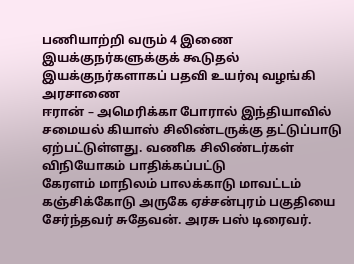பணியாற்றி வரும் 4 இணை இயக்குநர்களுக்குக் கூடுதல் இயக்குநர்களாகப் பதவி உயர்வு வழங்கி அரசாணை
ஈரான் – அமெரிக்கா போரால் இந்தியாவில் சமையல் கியாஸ் சிலிண்டருக்கு தட்டுப்பாடு ஏற்பட்டுள்ளது. வணிக சிலிண்டர்கள் விநியோகம் பாதிக்கப்பட்டு
கேரளம் மாநிலம் பாலக்காடு மாவட்டம் கஞ்சிக்கோடு அருகே ஏச்சன்புரம் பகுதியை சேர்ந்தவர் சுதேவன். அரசு பஸ் டிரைவர்.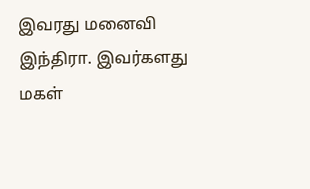இவரது மனைவி இந்திரா. இவர்களது மகள்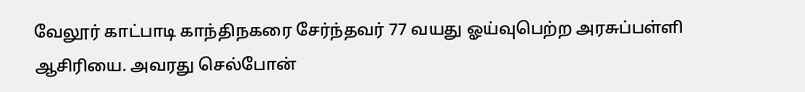வேலூர் காட்பாடி காந்திநகரை சேர்ந்தவர் 77 வயது ஓய்வுபெற்ற அரசுப்பள்ளி ஆசிரியை. அவரது செல்போன்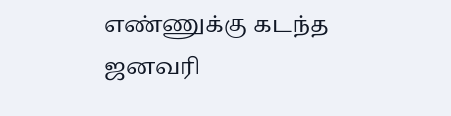எண்ணுக்கு கடந்த ஜனவரி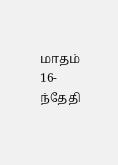மாதம் 16-ந்தேதி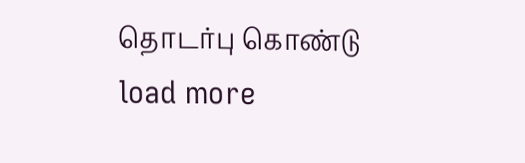தொடர்பு கொண்டு
load more